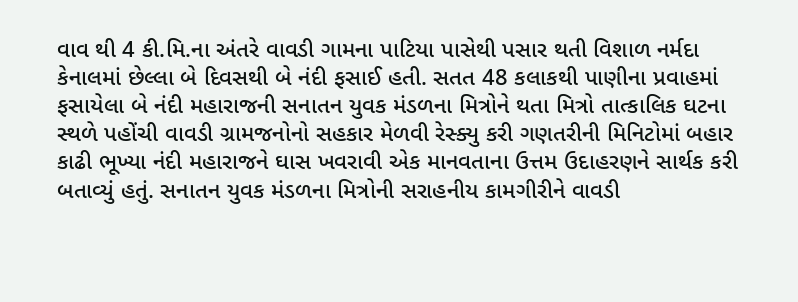વાવ થી 4 કી.મિ.ના અંતરે વાવડી ગામના પાટિયા પાસેથી પસાર થતી વિશાળ નર્મદા કેનાલમાં છેલ્લા બે દિવસથી બે નંદી ફસાઈ હતી. સતત 48 કલાકથી પાણીના પ્રવાહમાં ફસાયેલા બે નંદી મહારાજની સનાતન યુવક મંડળના મિત્રોને થતા મિત્રો તાત્કાલિક ઘટના સ્થળે પહોંચી વાવડી ગ્રામજનોનો સહકાર મેળવી રેસ્ક્યુ કરી ગણતરીની મિનિટોમાં બહાર કાઢી ભૂખ્યા નંદી મહારાજને ઘાસ ખવરાવી એક માનવતાના ઉત્તમ ઉદાહરણને સાર્થક કરી બતાવ્યું હતું. સનાતન યુવક મંડળના મિત્રોની સરાહનીય કામગીરીને વાવડી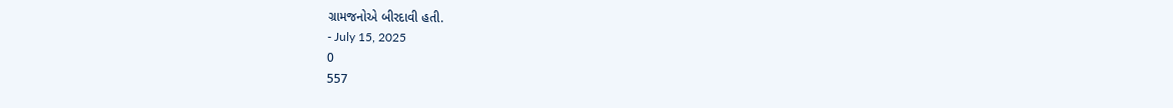ગ્રામજનોએ બીરદાવી હતી.
- July 15, 2025
0
557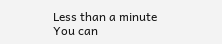Less than a minute
You can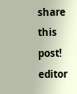share this post!
editor